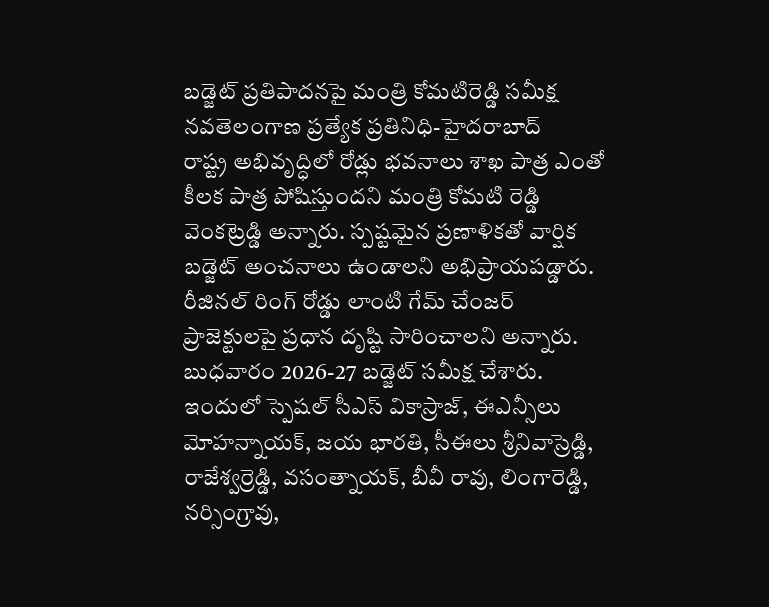బడ్జెట్ ప్రతిపాదనపై మంత్రి కోమటిరెడ్డి సమీక్ష
నవతెలంగాణ ప్రత్యేక ప్రతినిధి-హైదరాబాద్
రాష్ట్ర అభివృద్ధిలో రోడ్లు భవనాలు శాఖ పాత్ర ఎంతో కీలక పాత్ర పోషిస్తుందని మంత్రి కోమటి రెడ్డి వెంకట్రెడ్డి అన్నారు. స్పష్టమైన ప్రణాళికతో వార్షిక బడ్జెట్ అంచనాలు ఉండాలని అభిప్రాయపడ్డారు. రీజినల్ రింగ్ రోడ్డు లాంటి గేమ్ చేంజర్ ప్రాజెక్టులపై ప్రధాన దృష్టి సారించాలని అన్నారు. బుధవారం 2026-27 బడ్జెట్ సమీక్ష చేశారు. ఇందులో స్పెషల్ సీఎస్ వికాస్రాజ్, ఈఎన్సీలు మోహన్నాయక్, జయ భారతి, సీఈలు శ్రీనివాస్రెడ్డి, రాజేశ్వర్రెడ్డి, వసంత్నాయక్, బీవీ రావు, లింగారెడ్డి, నర్సింగ్రావు,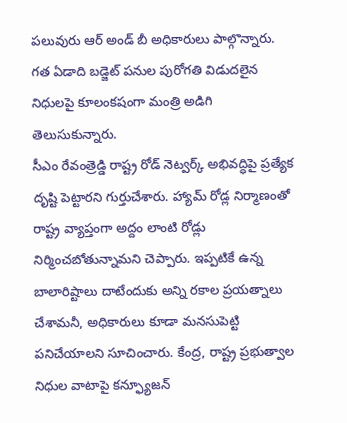పలువురు ఆర్ అండ్ బీ అధికారులు పాల్గొన్నారు. గత ఏడాది బడ్జెట్ పనుల పురోగతి విడుదలైన నిధులపై కూలంకషంగా మంత్రి అడిగి తెలుసుకున్నారు.
సీఎం రేవంత్రెడ్డి రాష్ట్ర రోడ్ నెట్వర్క్ అభివద్ధిపై ప్రత్యేక దృష్టి పెట్టారని గుర్తుచేశారు. హ్యామ్ రోడ్ల నిర్మాణంతో రాష్ట్ర వ్యాప్తంగా అద్దం లాంటి రోడ్లు నిర్మించబోతున్నామని చెప్పారు. ఇప్పటికే ఉన్న బాలారిష్టాలు దాటేందుకు అన్ని రకాల ప్రయత్నాలు చేశామనీ, అధికారులు కూడా మనసుపెట్టి పనిచేయాలని సూచించారు. కేంద్ర, రాష్ట్ర ప్రభుత్వాల నిధుల వాటాపై కన్ఫ్యూజన్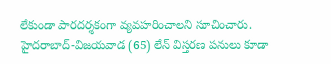లేకుండా పారదర్శకంగా వ్యవహరించాలని సూచించారు. హైదరాబాద్-విజయవాడ (65) లేన్ విస్తరణ పనులు కూడా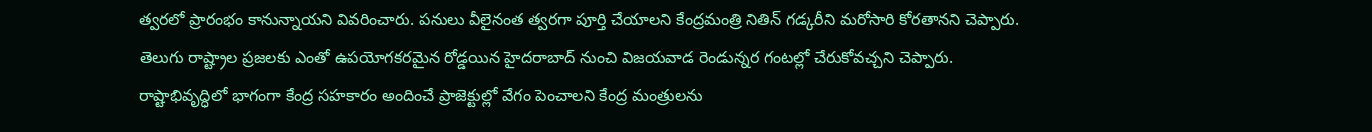త్వరలో ప్రారంభం కానున్నాయని వివరించారు. పనులు వీలైనంత త్వరగా పూర్తి చేయాలని కేంద్రమంత్రి నితిన్ గడ్కరీని మరోసారి కోరతానని చెప్పారు. తెలుగు రాష్ట్రాల ప్రజలకు ఎంతో ఉపయోగకరమైన రోడ్డయిన హైదరాబాద్ నుంచి విజయవాడ రెండున్నర గంటల్లో చేరుకోవచ్చని చెప్పారు. రాష్టాభివృద్ధిలో భాగంగా కేంద్ర సహకారం అందించే ప్రాజెక్టుల్లో వేగం పెంచాలని కేంద్ర మంత్రులను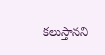కలుస్తానని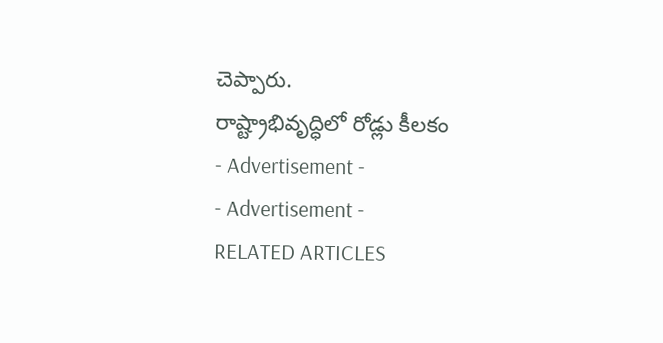చెప్పారు.
రాష్ట్రాభివృద్ధిలో రోడ్లు కీలకం
- Advertisement -
- Advertisement -
RELATED ARTICLES